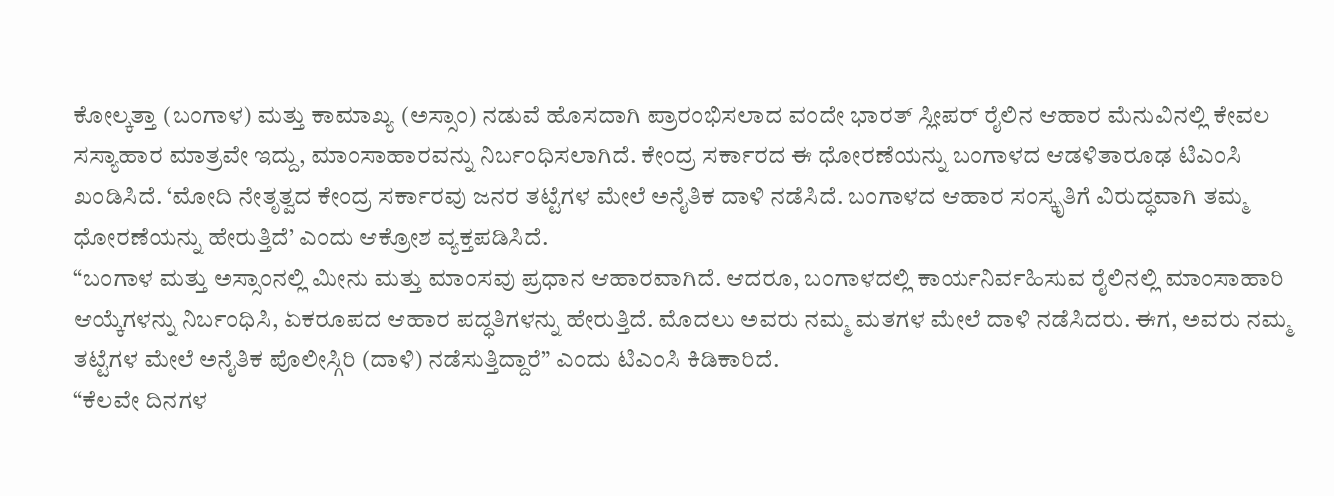ಕೋಲ್ಕತ್ತಾ (ಬಂಗಾಳ) ಮತ್ತು ಕಾಮಾಖ್ಯ (ಅಸ್ಸಾಂ) ನಡುವೆ ಹೊಸದಾಗಿ ಪ್ರಾರಂಭಿಸಲಾದ ವಂದೇ ಭಾರತ್ ಸ್ಲೀಪರ್ ರೈಲಿನ ಆಹಾರ ಮೆನುವಿನಲ್ಲಿ ಕೇವಲ ಸಸ್ಯಾಹಾರ ಮಾತ್ರವೇ ಇದ್ದು, ಮಾಂಸಾಹಾರವನ್ನು ನಿರ್ಬಂಧಿಸಲಾಗಿದೆ. ಕೇಂದ್ರ ಸರ್ಕಾರದ ಈ ಧೋರಣೆಯನ್ನು ಬಂಗಾಳದ ಆಡಳಿತಾರೂಢ ಟಿಎಂಸಿ ಖಂಡಿಸಿದೆ. ‘ಮೋದಿ ನೇತೃತ್ವದ ಕೇಂದ್ರ ಸರ್ಕಾರವು ಜನರ ತಟ್ಟೆಗಳ ಮೇಲೆ ಅನೈತಿಕ ದಾಳಿ ನಡೆಸಿದೆ. ಬಂಗಾಳದ ಆಹಾರ ಸಂಸ್ಕೃತಿಗೆ ವಿರುದ್ಧವಾಗಿ ತಮ್ಮ ಧೋರಣೆಯನ್ನು ಹೇರುತ್ತಿದೆ’ ಎಂದು ಆಕ್ರೋಶ ವ್ಯಕ್ತಪಡಿಸಿದೆ.
“ಬಂಗಾಳ ಮತ್ತು ಅಸ್ಸಾಂನಲ್ಲಿ ಮೀನು ಮತ್ತು ಮಾಂಸವು ಪ್ರಧಾನ ಆಹಾರವಾಗಿದೆ. ಆದರೂ, ಬಂಗಾಳದಲ್ಲಿ ಕಾರ್ಯನಿರ್ವಹಿಸುವ ರೈಲಿನಲ್ಲಿ ಮಾಂಸಾಹಾರಿ ಆಯ್ಕೆಗಳನ್ನು ನಿರ್ಬಂಧಿಸಿ, ಏಕರೂಪದ ಆಹಾರ ಪದ್ಧತಿಗಳನ್ನು ಹೇರುತ್ತಿದೆ. ಮೊದಲು ಅವರು ನಮ್ಮ ಮತಗಳ ಮೇಲೆ ದಾಳಿ ನಡೆಸಿದರು. ಈಗ, ಅವರು ನಮ್ಮ ತಟ್ಟೆಗಳ ಮೇಲೆ ಅನೈತಿಕ ಪೊಲೀಸ್ಗಿರಿ (ದಾಳಿ) ನಡೆಸುತ್ತಿದ್ದಾರೆ” ಎಂದು ಟಿಎಂಸಿ ಕಿಡಿಕಾರಿದೆ.
“ಕೆಲವೇ ದಿನಗಳ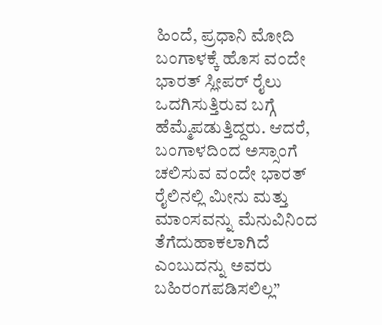ಹಿಂದೆ, ಪ್ರಧಾನಿ ಮೋದಿ ಬಂಗಾಳಕ್ಕೆ ಹೊಸ ವಂದೇ ಭಾರತ್ ಸ್ಲೀಪರ್ ರೈಲು ಒದಗಿಸುತ್ತಿರುವ ಬಗ್ಗೆ ಹೆಮ್ಮೆಪಡುತ್ತಿದ್ದರು. ಆದರೆ, ಬಂಗಾಳದಿಂದ ಅಸ್ಸಾಂಗೆ ಚಲಿಸುವ ವಂದೇ ಭಾರತ್ ರೈಲಿನಲ್ಲಿ ಮೀನು ಮತ್ತು ಮಾಂಸವನ್ನು ಮೆನುವಿನಿಂದ ತೆಗೆದುಹಾಕಲಾಗಿದೆ ಎಂಬುದನ್ನು ಅವರು ಬಹಿರಂಗಪಡಿಸಲಿಲ್ಲ”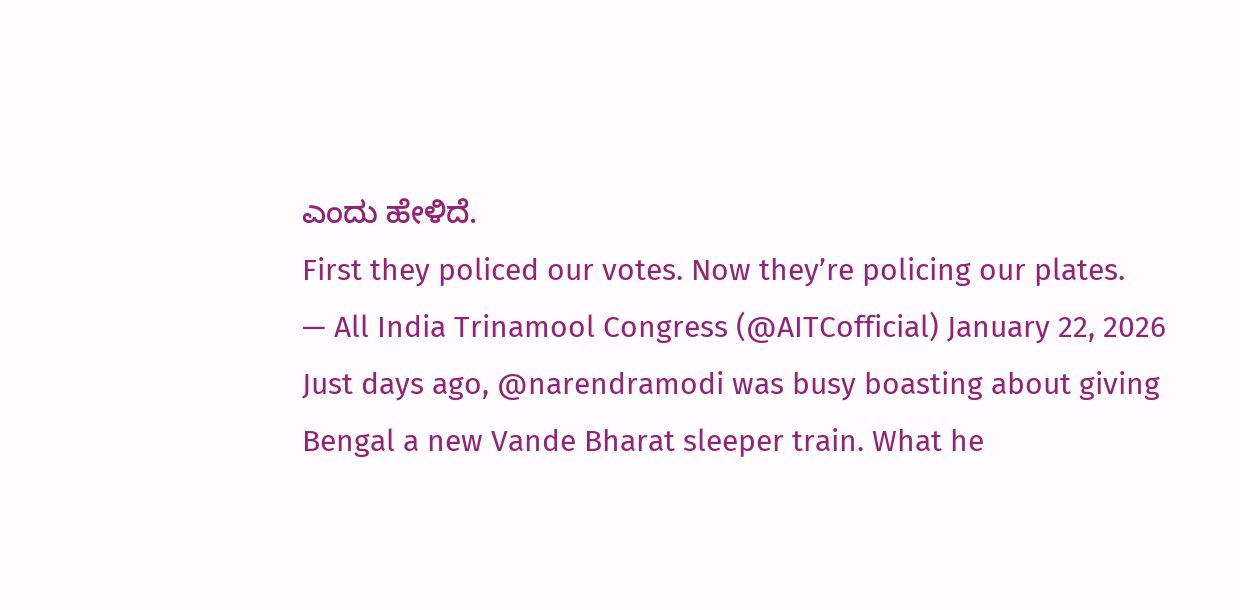ಎಂದು ಹೇಳಿದೆ.
First they policed our votes. Now they’re policing our plates.
— All India Trinamool Congress (@AITCofficial) January 22, 2026
Just days ago, @narendramodi was busy boasting about giving Bengal a new Vande Bharat sleeper train. What he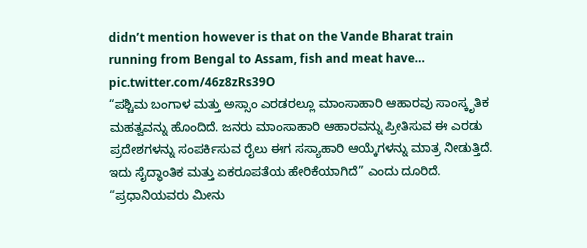didn’t mention however is that on the Vande Bharat train running from Bengal to Assam, fish and meat have… pic.twitter.com/46z8zRs39O
“ಪಶ್ಚಿಮ ಬಂಗಾಳ ಮತ್ತು ಅಸ್ಸಾಂ ಎರಡರಲ್ಲೂ ಮಾಂಸಾಹಾರಿ ಆಹಾರವು ಸಾಂಸ್ಕೃತಿಕ ಮಹತ್ವವನ್ನು ಹೊಂದಿದೆ. ಜನರು ಮಾಂಸಾಹಾರಿ ಆಹಾರವನ್ನು ಪ್ರೀತಿಸುವ ಈ ಎರಡು ಪ್ರದೇಶಗಳನ್ನು ಸಂಪರ್ಕಿಸುವ ರೈಲು ಈಗ ಸಸ್ಯಾಹಾರಿ ಆಯ್ಕೆಗಳನ್ನು ಮಾತ್ರ ನೀಡುತ್ತಿದೆ. ಇದು ಸೈದ್ಧಾಂತಿಕ ಮತ್ತು ಏಕರೂಪತೆಯ ಹೇರಿಕೆಯಾಗಿದೆ” ಎಂದು ದೂರಿದೆ.
“ಪ್ರಧಾನಿಯವರು ಮೀನು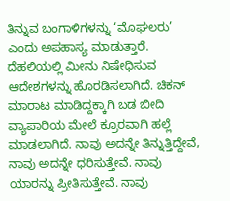ತಿನ್ನುವ ಬಂಗಾಳಿಗಳನ್ನು ‘ಮೊಘಲರು’ ಎಂದು ಅಪಹಾಸ್ಯ ಮಾಡುತ್ತಾರೆ. ದೆಹಲಿಯಲ್ಲಿ ಮೀನು ನಿಷೇಧಿಸುವ ಆದೇಶಗಳನ್ನು ಹೊರಡಿಸಲಾಗಿದೆ. ಚಿಕನ್ ಮಾರಾಟ ಮಾಡಿದ್ದಕ್ಕಾಗಿ ಬಡ ಬೀದಿ ವ್ಯಾಪಾರಿಯ ಮೇಲೆ ಕ್ರೂರವಾಗಿ ಹಲ್ಲೆ ಮಾಡಲಾಗಿದೆ. ನಾವು ಅದನ್ನೇ ತಿನ್ನುತ್ತಿದ್ದೇವೆ, ನಾವು ಅದನ್ನೇ ಧರಿಸುತ್ತೇವೆ. ನಾವು ಯಾರನ್ನು ಪ್ರೀತಿಸುತ್ತೇವೆ. ನಾವು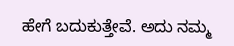ಹೇಗೆ ಬದುಕುತ್ತೇವೆ. ಅದು ನಮ್ಮ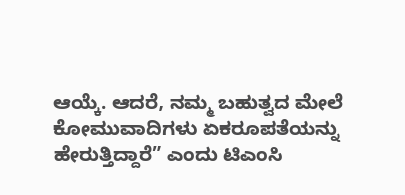ಆಯ್ಕೆ. ಆದರೆ, ನಮ್ಮ ಬಹುತ್ವದ ಮೇಲೆ ಕೋಮುವಾದಿಗಳು ಏಕರೂಪತೆಯನ್ನು ಹೇರುತ್ತಿದ್ದಾರೆ” ಎಂದು ಟಿಎಂಸಿ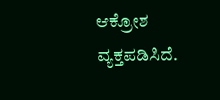ಆಕ್ರೋಶ ವ್ಯಕ್ತಪಡಿಸಿದೆ.